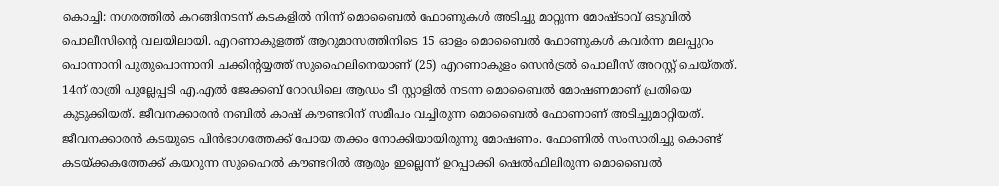കൊച്ചി: നഗരത്തിൽ കറങ്ങിനടന്ന് കടകളിൽ നിന്ന് മൊബൈൽ ഫോണുകൾ അടിച്ചു മാറ്റുന്ന മോഷ്ടാവ് ഒടുവിൽ പൊലീസിന്റെ വലയിലായി. എറണാകുളത്ത് ആറുമാസത്തിനിടെ 15 ഓളം മൊബൈൽ ഫോണുകൾ കവർന്ന മലപ്പുറം പൊന്നാനി പുതുപൊന്നാനി ചക്കിന്റയ്യത്ത് സുഹൈലിനെയാണ് (25) എറണാകുളം സെൻട്രൽ പൊലീസ് അറസ്റ്റ് ചെയ്തത്.
14ന് രാത്രി പുല്ലേപ്പടി എ.എൽ ജേക്കബ് റോഡിലെ ആഡം ടീ സ്റ്റാളിൽ നടന്ന മൊബൈൽ മോഷണമാണ് പ്രതിയെ കുടുക്കിയത്. ജീവനക്കാരൻ നബിൽ കാഷ് കൗണ്ടറിന് സമീപം വച്ചിരുന്ന മൊബൈൽ ഫോണാണ് അടിച്ചുമാറ്റിയത്. ജീവനക്കാരൻ കടയുടെ പിൻഭാഗത്തേക്ക് പോയ തക്കം നോക്കിയായിരുന്നു മോഷണം. ഫോണിൽ സംസാരിച്ചു കൊണ്ട് കടയ്ക്കകത്തേക്ക് കയറുന്ന സുഹൈൽ കൗണ്ടറിൽ ആരും ഇല്ലെന്ന് ഉറപ്പാക്കി ഷെൽഫിലിരുന്ന മൊബൈൽ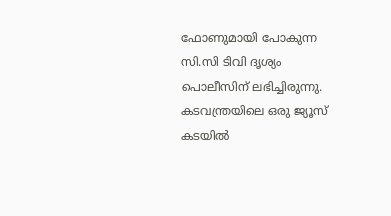ഫോണുമായി പോകുന്ന സി.സി ടിവി ദൃശ്യം പൊലീസിന് ലഭിച്ചിരുന്നു.
കടവന്ത്രയിലെ ഒരു ജ്യൂസ് കടയിൽ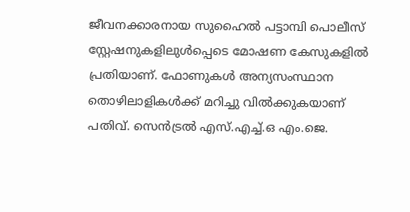ജീവനക്കാരനായ സുഹൈൽ പട്ടാമ്പി പൊലീസ് സ്റ്റേഷനുകളിലുൾപ്പെടെ മോഷണ കേസുകളിൽ പ്രതിയാണ്. ഫോണുകൾ അന്യസംസ്ഥാന തൊഴിലാളികൾക്ക് മറിച്ചു വിൽക്കുകയാണ് പതിവ്. സെൻട്രൽ എസ്.എച്ച്.ഒ എം.ജെ.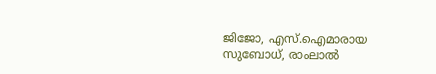ജിജോ, എസ്.ഐമാരായ സുബോധ്, രാംലാൽ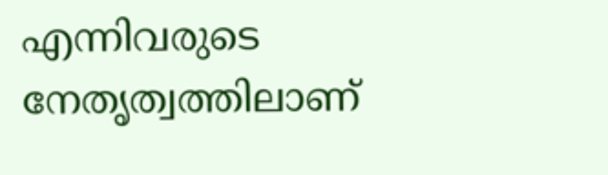എന്നിവരുടെ നേതൃത്വത്തിലാണ്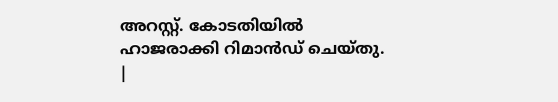അറസ്റ്റ്. കോടതിയിൽ ഹാജരാക്കി റിമാൻഡ് ചെയ്തു.
|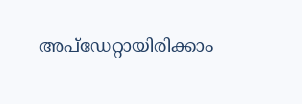അപ്ഡേറ്റായിരിക്കാം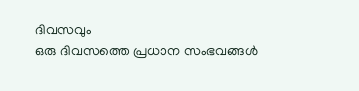ദിവസവും
ഒരു ദിവസത്തെ പ്രധാന സംഭവങ്ങൾ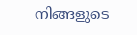നിങ്ങളുടെ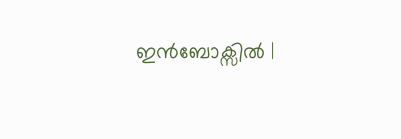ഇൻബോക്സിൽ |